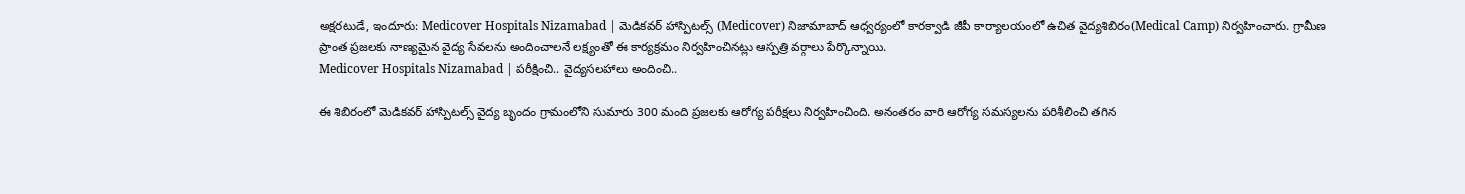అక్షరటుడే, ఇందూరు: Medicover Hospitals Nizamabad | మెడికవర్ హాస్పిటల్స్ (Medicover) నిజామాబాద్ ఆధ్వర్యంలో కారక్వాడి జీపీ కార్యాలయంలో ఉచిత వైద్యశిబిరం(Medical Camp) నిర్వహించారు. గ్రామీణ ప్రాంత ప్రజలకు నాణ్యమైన వైద్య సేవలను అందించాలనే లక్ష్యంతో ఈ కార్యక్రమం నిర్వహించినట్లు ఆస్పత్రి వర్గాలు పేర్కొన్నాయి.
Medicover Hospitals Nizamabad | పరీక్షించి.. వైద్యసలహాలు అందించి..

ఈ శిబిరంలో మెడికవర్ హాస్పిటల్స్ వైద్య బృందం గ్రామంలోని సుమారు 300 మంది ప్రజలకు ఆరోగ్య పరీక్షలు నిర్వహించింది. అనంతరం వారి ఆరోగ్య సమస్యలను పరిశీలించి తగిన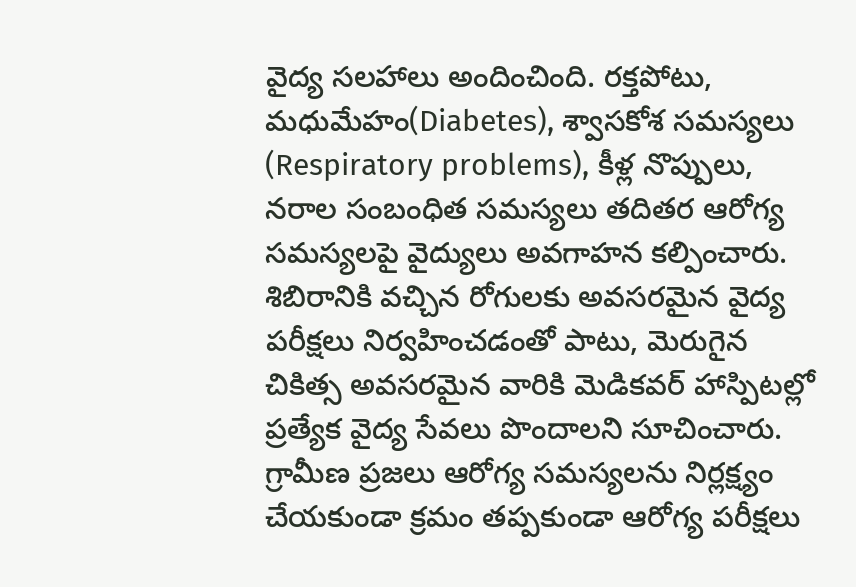వైద్య సలహాలు అందించింది. రక్తపోటు, మధుమేహం(Diabetes), శ్వాసకోశ సమస్యలు (Respiratory problems), కీళ్ల నొప్పులు, నరాల సంబంధిత సమస్యలు తదితర ఆరోగ్య సమస్యలపై వైద్యులు అవగాహన కల్పించారు. శిబిరానికి వచ్చిన రోగులకు అవసరమైన వైద్య పరీక్షలు నిర్వహించడంతో పాటు, మెరుగైన చికిత్స అవసరమైన వారికి మెడికవర్ హాస్పిటల్లో ప్రత్యేక వైద్య సేవలు పొందాలని సూచించారు.
గ్రామీణ ప్రజలు ఆరోగ్య సమస్యలను నిర్లక్ష్యం చేయకుండా క్రమం తప్పకుండా ఆరోగ్య పరీక్షలు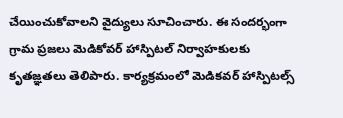చేయించుకోవాలని వైద్యులు సూచించారు. ఈ సందర్భంగా గ్రామ ప్రజలు మెడికోవర్ హాస్పిటల్ నిర్వాహకులకు కృతజ్ఞతలు తెలిపారు. కార్యక్రమంలో మెడికవర్ హాస్పిటల్స్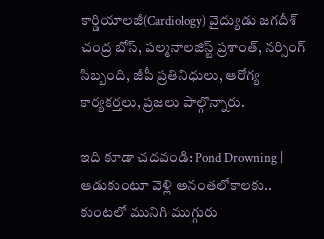కార్డియాలజీ(Cardiology) వైద్యుడు జగదీశ్ చంద్ర బోస్, పల్మనాలజిస్ట్ ప్రశాంత్, నర్సింగ్ సిబ్బంది, జీపీ ప్రతినిధులు, ఆరోగ్య కార్యకర్తలు, ప్రజలు పాల్గొన్నారు.

ఇది కూడా చదవండి: Pond Drowning | ఆడుకుంటూ వెళ్లి అనంతలోకాలకు.. కుంటలో మునిగి ముగ్గురు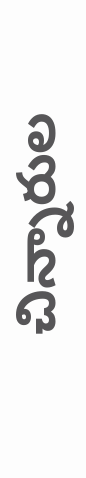చిన్నారుల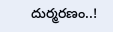దుర్మరణం..!